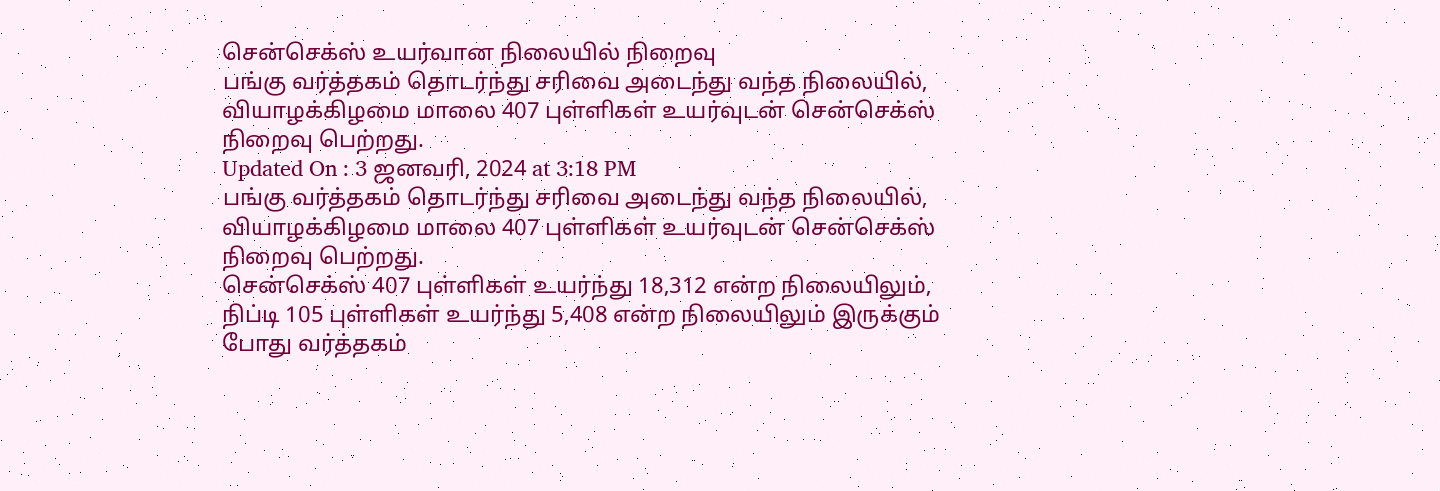சென்செக்ஸ் உயர்வான நிலையில் நிறைவு
பங்கு வர்த்தகம் தொடர்ந்து சரிவை அடைந்து வந்த நிலையில், வியாழக்கிழமை மாலை 407 புள்ளிகள் உயர்வுடன் சென்செக்ஸ் நிறைவு பெற்றது.
Updated On : 3 ஜனவரி, 2024 at 3:18 PM
பங்கு வர்த்தகம் தொடர்ந்து சரிவை அடைந்து வந்த நிலையில், வியாழக்கிழமை மாலை 407 புள்ளிகள் உயர்வுடன் சென்செக்ஸ் நிறைவு பெற்றது.
சென்செக்ஸ் 407 புள்ளிகள் உயர்ந்து 18,312 என்ற நிலையிலும், நிப்டி 105 புள்ளிகள் உயர்ந்து 5,408 என்ற நிலையிலும் இருக்கும் போது வர்த்தகம்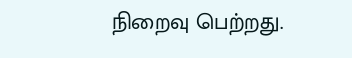நிறைவு பெற்றது.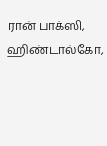ரான் பாக்ஸி, ஹிண்டால்கோ,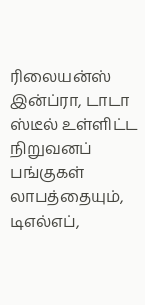ரிலையன்ஸ் இன்ப்ரா, டாடா ஸ்டீல் உள்ளிட்ட நிறுவனப் பங்குகள் லாபத்தையும், டிஎல்எப்,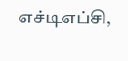எச்டிஎப்சி,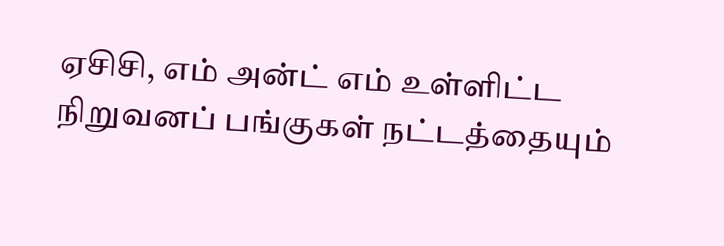ஏசிசி, எம் அன்ட் எம் உள்ளிட்ட நிறுவனப் பங்குகள் நட்டத்தையும்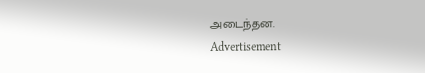அடைந்தன.
Advertisement